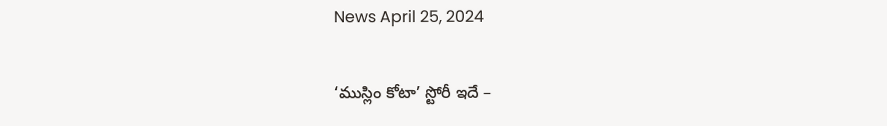News April 25, 2024

‘ముస్లిం కోటా’ స్టోరీ ఇదే –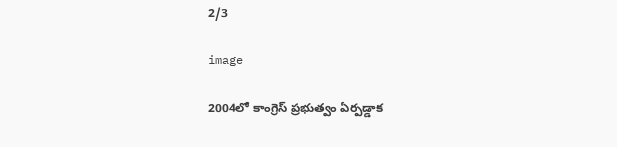2/3

image

2004లో కాంగ్రెస్ ప్రభుత్వం ఏర్పడ్డాక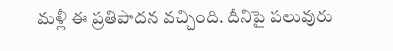మళ్లీ ఈ ప్రతిపాదన వచ్చింది. దీనిపై పలువురు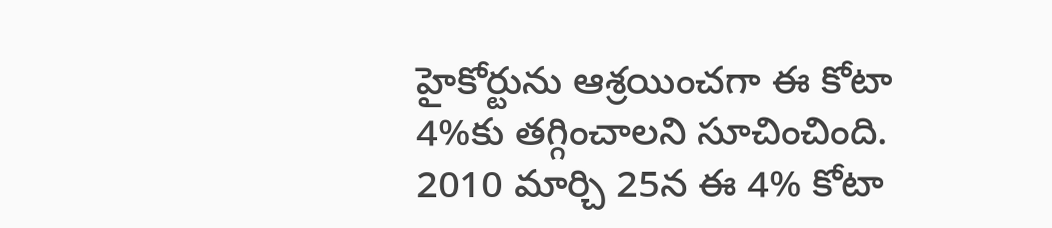హైకోర్టును ఆశ్రయించగా ఈ కోటా 4%కు తగ్గించాలని సూచించింది. 2010 మార్చి 25న ఈ 4% కోటా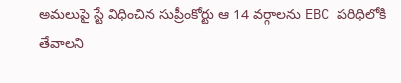అమలుపై స్టే విధించిన సుప్రీంకోర్టు ఆ 14 వర్గాలను EBC పరిధిలోకి తేవాలని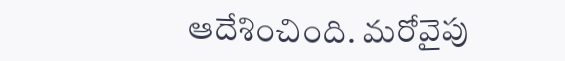ఆదేశించింది. మరోవైపు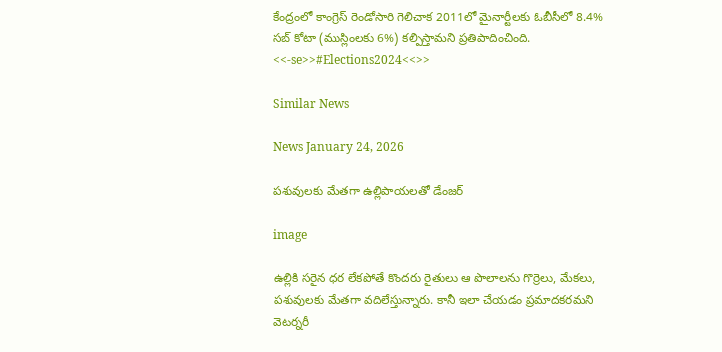కేంద్రంలో కాంగ్రెస్ రెండోసారి గెలిచాక 2011లో మైనార్టీలకు ఓబీసీలో 8.4% సబ్ కోటా (ముస్లింలకు 6%) కల్పిస్తామని ప్రతిపాదించింది. <<-se>>#Elections2024<<>>

Similar News

News January 24, 2026

పశువులకు మేతగా ఉల్లిపాయలతో డేంజర్

image

ఉల్లికి సరైన ధర లేకపోతే కొందరు రైతులు ఆ పొలాలను గొర్రెలు, మేకలు, పశువులకు మేతగా వదిలేస్తున్నారు. కానీ ఇలా చేయడం ప్రమాదకరమని వెటర్నరీ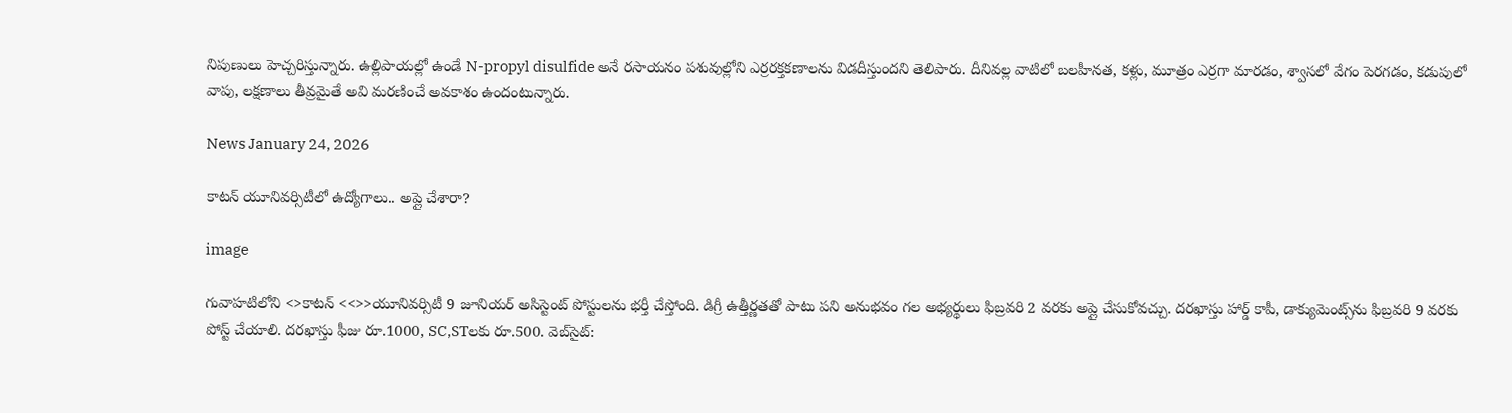నిపుణులు హెచ్చరిస్తున్నారు. ఉల్లిపాయల్లో ఉండే N-propyl disulfide అనే రసాయనం పశువుల్లోని ఎర్రరక్తకణాలను విడదీస్తుందని తెలిపారు. దీనివల్ల వాటిలో బలహీనత, కళ్లు, మూత్రం ఎర్రగా మారడం, శ్వాసలో వేగం పెరగడం, కడుపులో వాపు, లక్షణాలు తీవ్రమైతే అవి మరణించే అవకాశం ఉందంటున్నారు.

News January 24, 2026

కాటన్ యూనివర్సిటీలో ఉద్యోగాలు.. అప్లై చేశారా?

image

గువాహటిలోని <>కాటన్ <<>>యూనివర్సిటీ 9 జూనియర్ అసిస్టెంట్ పోస్టులను భర్తీ చేస్తోంది. డిగ్రీ ఉత్తీర్ణతతో పాటు పని అనుభవం గల అభ్యర్థులు ఫిబ్రవరి 2 వరకు అప్లై చేసుకోవచ్చు. దరఖాస్తు హార్డ్ కాపీ, డాక్యుమెంట్స్‌ను ఫిబ్రవరి 9 వరకు పోస్ట్ చేయాలి. దరఖాస్తు ఫీజు రూ.1000, SC,STలకు రూ.500. వెబ్‌సైట్: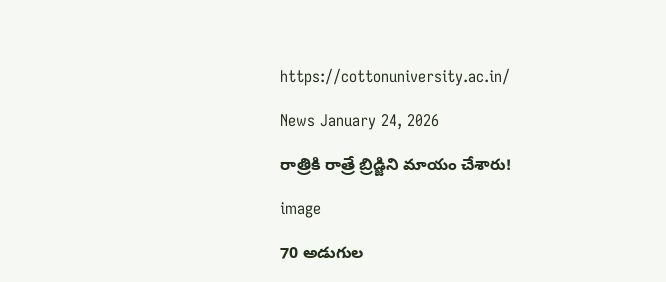https://cottonuniversity.ac.in/

News January 24, 2026

రాత్రికి రాత్రే బ్రిడ్జిని మాయం చేశారు!

image

70 అడుగుల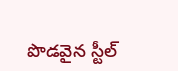పొడవైన స్టీల్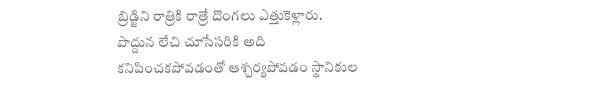బ్రిడ్జిని రాత్రికి రాత్రే దొంగలు ఎత్తుకెళ్లారు. పొద్దున లేచి చూసేసరికి అది కనిపించకపోవడంతో ఆశ్చర్యపోవడం స్థానికుల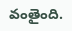వంతైంది.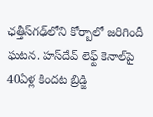ఛత్తీస్‌గఢ్‌లోని కోర్బాలో జరిగిందీ ఘటన. హస్‌దేవ్ లెఫ్ట్ కెనాల్‌పై 40ఏళ్ల కిందట బ్రిడ్జి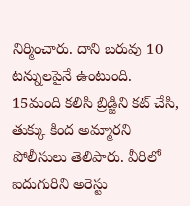నిర్మించారు. దాని బరువు 10 టన్నులపైనే ఉంటుంది. 15మంది కలిసి బ్రిడ్జిని కట్ చేసి, తుక్కు కింద అమ్మారని పోలీసులు తెలిపారు. వీరిలో ఐదుగురిని అరెస్టు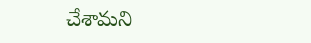చేశామని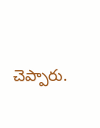చెప్పారు.